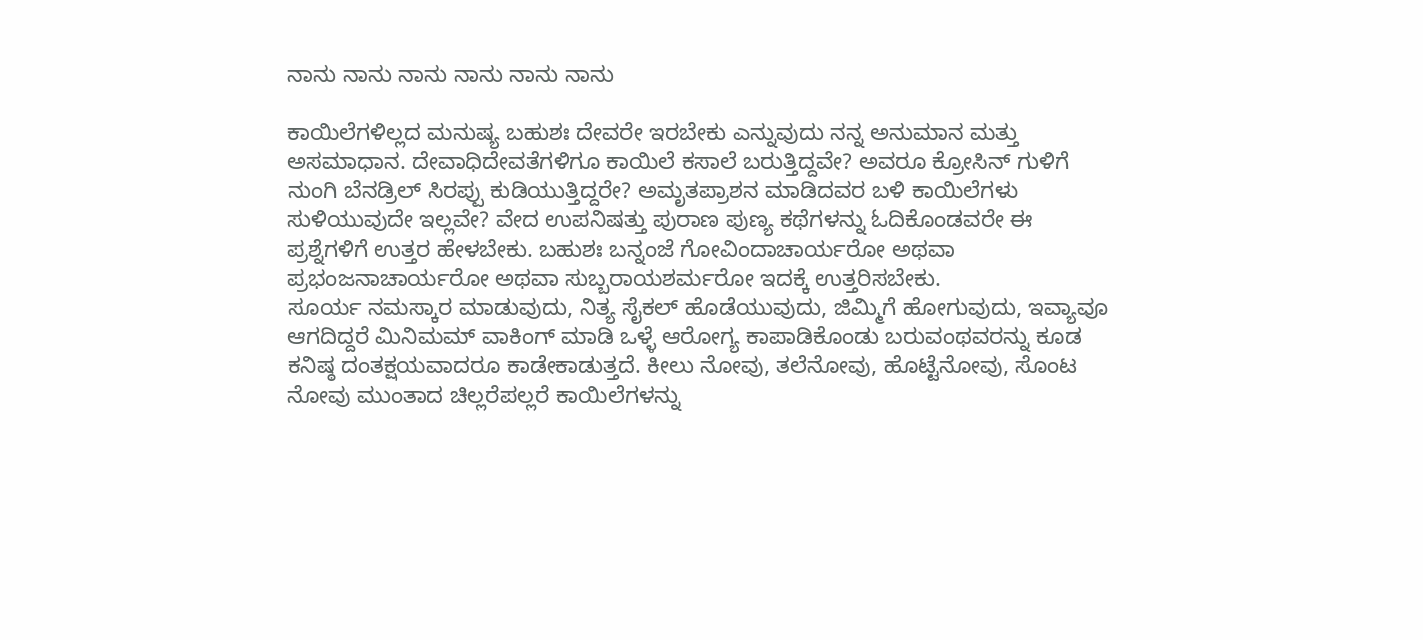ನಾನು ನಾನು ನಾನು ನಾನು ನಾನು ನಾನು

ಕಾಯಿಲೆಗಳಿಲ್ಲದ ಮನುಷ್ಯ ಬಹುಶಃ ದೇವರೇ ಇರಬೇಕು ಎನ್ನುವುದು ನನ್ನ ಅನುಮಾನ ಮತ್ತು ಅಸಮಾಧಾನ. ದೇವಾಧಿದೇವತೆಗಳಿಗೂ ಕಾಯಿಲೆ ಕಸಾಲೆ ಬರುತ್ತಿದ್ದವೇ? ಅವರೂ ಕ್ರೋಸಿನ್ ಗುಳಿಗೆ ನುಂಗಿ ಬೆನಡ್ರಿಲ್ ಸಿರಪ್ಪು ಕುಡಿಯುತ್ತಿದ್ದರೇ? ಅಮೃತಪ್ರಾಶನ ಮಾಡಿದವರ ಬಳಿ ಕಾಯಿಲೆಗಳು ಸುಳಿಯುವುದೇ ಇಲ್ಲವೇ? ವೇದ ಉಪನಿಷತ್ತು ಪುರಾಣ ಪುಣ್ಯ ಕಥೆಗಳನ್ನು ಓದಿಕೊಂಡವರೇ ಈ ಪ್ರಶ್ನೆಗಳಿಗೆ ಉತ್ತರ ಹೇಳಬೇಕು. ಬಹುಶಃ ಬನ್ನಂಜೆ ಗೋವಿಂದಾಚಾರ್ಯರೋ ಅಥವಾ ಪ್ರಭಂಜನಾಚಾರ್ಯರೋ ಅಥವಾ ಸುಬ್ಬರಾಯಶರ್ಮರೋ ಇದಕ್ಕೆ ಉತ್ತರಿಸಬೇಕು.
ಸೂರ್ಯ ನಮಸ್ಕಾರ ಮಾಡುವುದು, ನಿತ್ಯ ಸೈಕಲ್ ಹೊಡೆಯುವುದು, ಜಿಮ್ಮಿಗೆ ಹೋಗುವುದು, ಇವ್ಯಾವೂ ಆಗದಿದ್ದರೆ ಮಿನಿಮಮ್ ವಾಕಿಂಗ್ ಮಾಡಿ ಒಳ್ಳೆ ಆರೋಗ್ಯ ಕಾಪಾಡಿಕೊಂಡು ಬರುವಂಥವರನ್ನು ಕೂಡ ಕನಿಷ್ಠ ದಂತಕ್ಷಯವಾದರೂ ಕಾಡೇಕಾಡುತ್ತದೆ. ಕೀಲು ನೋವು, ತಲೆನೋವು, ಹೊಟ್ಟೆನೋವು, ಸೊಂಟ ನೋವು ಮುಂತಾದ ಚಿಲ್ಲರೆಪಲ್ಲರೆ ಕಾಯಿಲೆಗಳನ್ನು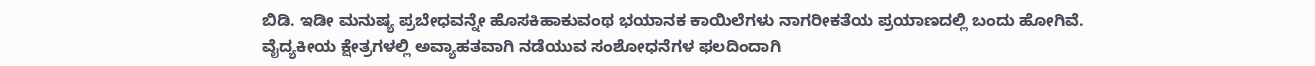ಬಿಡಿ. ಇಡೀ ಮನುಷ್ಯ ಪ್ರಬೇಧವನ್ನೇ ಹೊಸಕಿಹಾಕುವಂಥ ಭಯಾನಕ ಕಾಯಿಲೆಗಳು ನಾಗರೀಕತೆಯ ಪ್ರಯಾಣದಲ್ಲಿ ಬಂದು ಹೋಗಿವೆ.
ವೈದ್ಯಕೀಯ ಕ್ಷೇತ್ರಗಳಲ್ಲಿ ಅವ್ಯಾಹತವಾಗಿ ನಡೆಯುವ ಸಂಶೋಧನೆಗಳ ಫಲದಿಂದಾಗಿ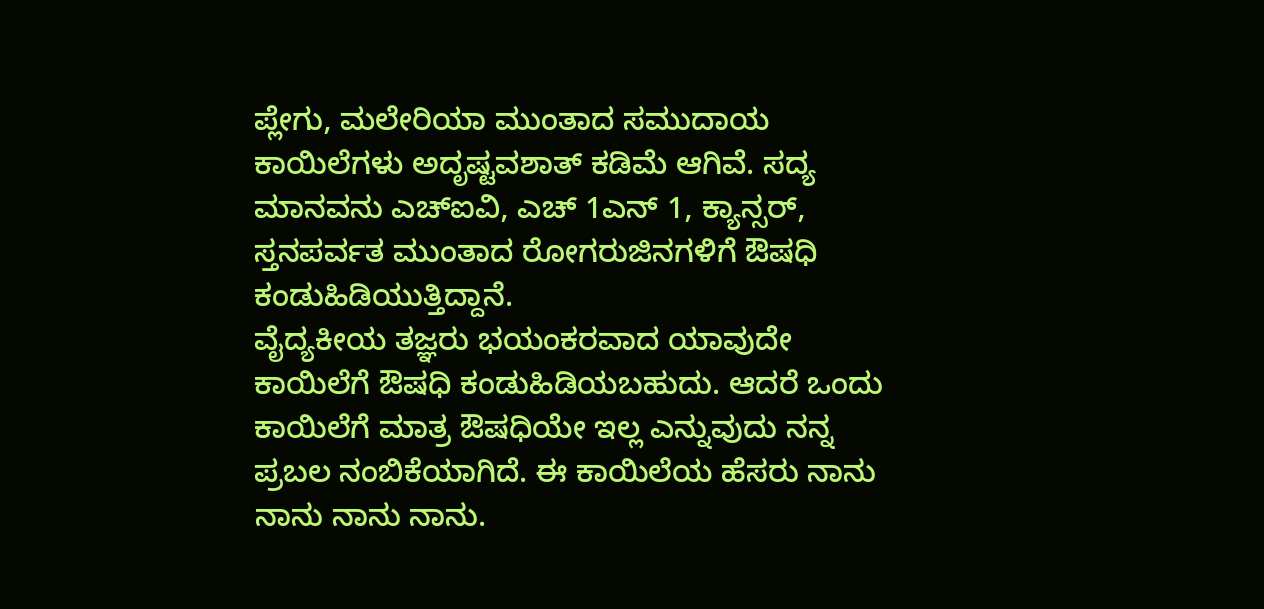ಪ್ಲೇಗು, ಮಲೇರಿಯಾ ಮುಂತಾದ ಸಮುದಾಯ ಕಾಯಿಲೆಗಳು ಅದೃಷ್ಟವಶಾತ್ ಕಡಿಮೆ ಆಗಿವೆ. ಸದ್ಯ ಮಾನವನು ಎಚ್ಐವಿ, ಎಚ್ 1ಎನ್ 1, ಕ್ಯಾನ್ಸರ್, ಸ್ತನಪರ್ವತ ಮುಂತಾದ ರೋಗರುಜಿನಗಳಿಗೆ ಔಷಧಿ ಕಂಡುಹಿಡಿಯುತ್ತಿದ್ದಾನೆ.
ವೈದ್ಯಕೀಯ ತಜ್ಞರು ಭಯಂಕರವಾದ ಯಾವುದೇ ಕಾಯಿಲೆಗೆ ಔಷಧಿ ಕಂಡುಹಿಡಿಯಬಹುದು. ಆದರೆ ಒಂದು ಕಾಯಿಲೆಗೆ ಮಾತ್ರ ಔಷಧಿಯೇ ಇಲ್ಲ ಎನ್ನುವುದು ನನ್ನ ಪ್ರಬಲ ನಂಬಿಕೆಯಾಗಿದೆ. ಈ ಕಾಯಿಲೆಯ ಹೆಸರು ನಾನು ನಾನು ನಾನು ನಾನು.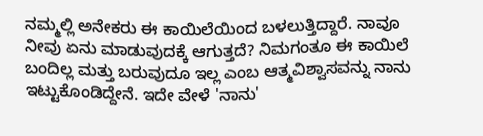ನಮ್ಮಲ್ಲಿ ಅನೇಕರು ಈ ಕಾಯಿಲೆಯಿಂದ ಬಳಲುತ್ತಿದ್ದಾರೆ. ನಾವೂ ನೀವು ಏನು ಮಾಡುವುದಕ್ಕೆ ಆಗುತ್ತದೆ? ನಿಮಗಂತೂ ಈ ಕಾಯಿಲೆ ಬಂದಿಲ್ಲ ಮತ್ತು ಬರುವುದೂ ಇಲ್ಲ ಎಂಬ ಆತ್ಮವಿಶ್ವಾಸವನ್ನು ನಾನು ಇಟ್ಟುಕೊಂಡಿದ್ದೇನೆ. ಇದೇ ವೇಳೆ 'ನಾನು'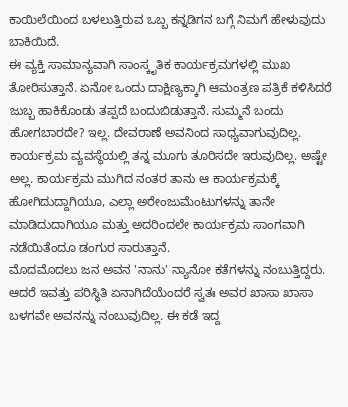ಕಾಯಿಲೆಯಿಂದ ಬಳಲುತ್ತಿರುವ ಒಬ್ಬ ಕನ್ನಡಿಗನ ಬಗ್ಗೆ ನಿಮಗೆ ಹೇಳುವುದು ಬಾಕಿಯಿದೆ.
ಈ ವ್ಯಕ್ತಿ ಸಾಮಾನ್ಯವಾಗಿ ಸಾಂಸ್ಕೃತಿಕ ಕಾರ್ಯಕ್ರಮಗಳಲ್ಲಿ ಮುಖ ತೋರಿಸುತ್ತಾನೆ. ಏನೋ ಒಂದು ದಾಕ್ಷಿಣ್ಯಕ್ಕಾಗಿ ಆಮಂತ್ರಣ ಪತ್ರಿಕೆ ಕಳಿಸಿದರೆ ಜುಬ್ಬ ಹಾಕಿಕೊಂಡು ತಪ್ಪದೆ ಬಂದುಬಿಡುತ್ತಾನೆ. ಸುಮ್ಮನೆ ಬಂದು ಹೋಗಬಾರದೇ? ಇಲ್ಲ. ದೇವರಾಣೆ ಅವನಿಂದ ಸಾಧ್ಯವಾಗುವುದಿಲ್ಲ. ಕಾರ್ಯಕ್ರಮ ವ್ಯವಸ್ಥೆಯಲ್ಲಿ ತನ್ನ ಮೂಗು ತೂರಿಸದೇ ಇರುವುದಿಲ್ಲ. ಅಷ್ಟೇ ಅಲ್ಲ. ಕಾರ್ಯಕ್ರಮ ಮುಗಿದ ನಂತರ ತಾನು ಆ ಕಾರ್ಯಕ್ರಮಕ್ಕೆ ಹೋಗಿದುದ್ದಾಗಿಯೂ, ಎಲ್ಲಾ ಅರೇಂಜುಮೆಂಟುಗಳನ್ನು ತಾನೇ ಮಾಡಿದುದಾಗಿಯೂ ಮತ್ತು ಅದರಿಂದಲೇ ಕಾರ್ಯಕ್ರಮ ಸಾಂಗವಾಗಿ ನಡೆಯಿತೆಂದೂ ಡಂಗುರ ಸಾರುತ್ತಾನೆ.
ಮೊದಮೊದಲು ಜನ ಅವನ 'ನಾನು' ನ್ಯಾನೋ ಕತೆಗಳನ್ನು ನಂಬುತ್ತಿದ್ದರು. ಆದರೆ ಇವತ್ತು ಪರಿಸ್ಥಿತಿ ಏನಾಗಿದೆಯೆಂದರೆ ಸ್ವತಃ ಅವರ ಖಾಸಾ ಖಾಸಾ ಬಳಗವೇ ಅವನನ್ನು ನಂಬುವುದಿಲ್ಲ. ಈ ಕಡೆ ಇದ್ದ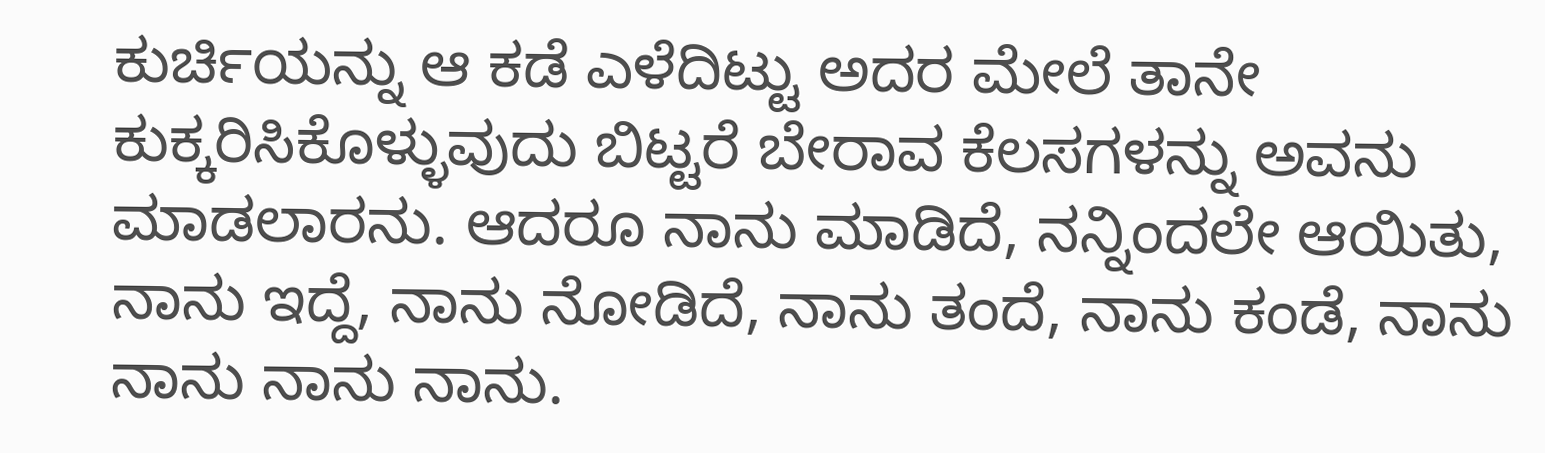ಕುರ್ಚಿಯನ್ನು ಆ ಕಡೆ ಎಳೆದಿಟ್ಟು ಅದರ ಮೇಲೆ ತಾನೇ ಕುಕ್ಕರಿಸಿಕೊಳ್ಳುವುದು ಬಿಟ್ಟರೆ ಬೇರಾವ ಕೆಲಸಗಳನ್ನು ಅವನು ಮಾಡಲಾರನು. ಆದರೂ ನಾನು ಮಾಡಿದೆ, ನನ್ನಿಂದಲೇ ಆಯಿತು, ನಾನು ಇದ್ದೆ, ನಾನು ನೋಡಿದೆ, ನಾನು ತಂದೆ, ನಾನು ಕಂಡೆ, ನಾನು ನಾನು ನಾನು ನಾನು.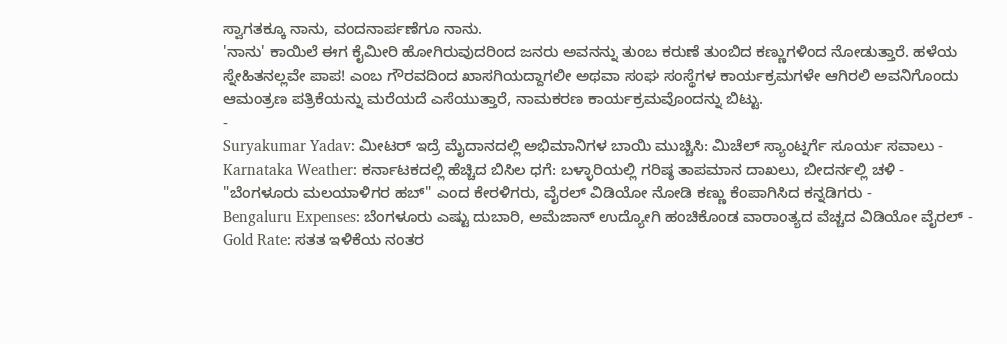ಸ್ವಾಗತಕ್ಕೂ ನಾನು, ವಂದನಾರ್ಪಣೆಗೂ ನಾನು.
'ನಾನು' ಕಾಯಿಲೆ ಈಗ ಕೈಮೀರಿ ಹೋಗಿರುವುದರಿಂದ ಜನರು ಅವನನ್ನು ತುಂಬ ಕರುಣೆ ತುಂಬಿದ ಕಣ್ಣುಗಳಿಂದ ನೋಡುತ್ತಾರೆ. ಹಳೆಯ ಸ್ನೇಹಿತನಲ್ಲವೇ ಪಾಪ! ಎಂಬ ಗೌರವದಿಂದ ಖಾಸಗಿಯದ್ದಾಗಲೀ ಅಥವಾ ಸಂಘ ಸಂಸ್ಥೆಗಳ ಕಾರ್ಯಕ್ರಮಗಳೇ ಆಗಿರಲಿ ಅವನಿಗೊಂದು ಆಮಂತ್ರಣ ಪತ್ರಿಕೆಯನ್ನು ಮರೆಯದೆ ಎಸೆಯುತ್ತಾರೆ, ನಾಮಕರಣ ಕಾರ್ಯಕ್ರಮವೊಂದನ್ನು ಬಿಟ್ಟು.
-
Suryakumar Yadav: ಮೀಟರ್ ಇದ್ರೆ ಮೈದಾನದಲ್ಲಿ ಅಭಿಮಾನಿಗಳ ಬಾಯಿ ಮುಚ್ಚಿಸಿ: ಮಿಚೆಲ್ ಸ್ಯಾಂಟ್ನರ್ಗೆ ಸೂರ್ಯ ಸವಾಲು -
Karnataka Weather: ಕರ್ನಾಟಕದಲ್ಲಿ ಹೆಚ್ಚಿದ ಬಿಸಿಲ ಧಗೆ: ಬಳ್ಳಾರಿಯಲ್ಲಿ ಗರಿಷ್ಠ ತಾಪಮಾನ ದಾಖಲು, ಬೀದರ್ನಲ್ಲಿ ಚಳಿ -
"ಬೆಂಗಳೂರು ಮಲಯಾಳಿಗರ ಹಬ್" ಎಂದ ಕೇರಳಿಗರು, ವೈರಲ್ ವಿಡಿಯೋ ನೋಡಿ ಕಣ್ಣು ಕೆಂಪಾಗಿಸಿದ ಕನ್ನಡಿಗರು -
Bengaluru Expenses: ಬೆಂಗಳೂರು ಎಷ್ಟು ದುಬಾರಿ, ಅಮೆಜಾನ್ ಉದ್ಯೋಗಿ ಹಂಚಿಕೊಂಡ ವಾರಾಂತ್ಯದ ವೆಚ್ಚದ ವಿಡಿಯೋ ವೈರಲ್ -
Gold Rate: ಸತತ ಇಳಿಕೆಯ ನಂತರ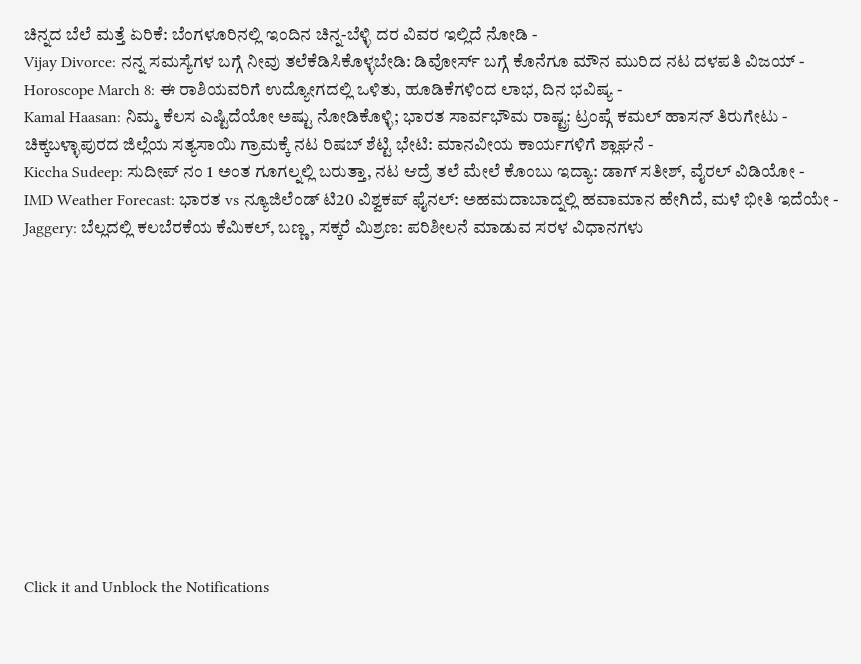ಚಿನ್ನದ ಬೆಲೆ ಮತ್ತೆ ಏರಿಕೆ: ಬೆಂಗಳೂರಿನಲ್ಲಿ ಇಂದಿನ ಚಿನ್ನ-ಬೆಳ್ಳಿ ದರ ವಿವರ ಇಲ್ಲಿದೆ ನೋಡಿ -
Vijay Divorce: ನನ್ನ ಸಮಸ್ಯೆಗಳ ಬಗ್ಗೆ ನೀವು ತಲೆಕೆಡಿಸಿಕೊಳ್ಳಬೇಡಿ: ಡಿವೋರ್ಸ್ ಬಗ್ಗೆ ಕೊನೆಗೂ ಮೌನ ಮುರಿದ ನಟ ದಳಪತಿ ವಿಜಯ್ -
Horoscope March 8: ಈ ರಾಶಿಯವರಿಗೆ ಉದ್ಯೋಗದಲ್ಲಿ ಒಳಿತು, ಹೂಡಿಕೆಗಳಿಂದ ಲಾಭ, ದಿನ ಭವಿಷ್ಯ -
Kamal Haasan: ನಿಮ್ಮ ಕೆಲಸ ಎಷ್ಟಿದೆಯೋ ಅಷ್ಟು ನೋಡಿಕೊಳ್ಳಿ; ಭಾರತ ಸಾರ್ವಭೌಮ ರಾಷ್ಟ್ರ: ಟ್ರಂಪ್ಗೆ ಕಮಲ್ ಹಾಸನ್ ತಿರುಗೇಟು -
ಚಿಕ್ಕಬಳ್ಳಾಪುರದ ಜಿಲ್ಲೆಯ ಸತ್ಯಸಾಯಿ ಗ್ರಾಮಕ್ಕೆ ನಟ ರಿಷಬ್ ಶೆಟ್ಟಿ ಭೇಟಿ: ಮಾನವೀಯ ಕಾರ್ಯಗಳಿಗೆ ಶ್ಲಾಘನೆ -
Kiccha Sudeep: ಸುದೀಪ್ ನಂ 1 ಅಂತ ಗೂಗಲ್ನಲ್ಲಿ ಬರುತ್ತಾ, ನಟ ಆದ್ರೆ ತಲೆ ಮೇಲೆ ಕೊಂಬು ಇದ್ಯಾ: ಡಾಗ್ ಸತೀಶ್, ವೈರಲ್ ವಿಡಿಯೋ -
IMD Weather Forecast: ಭಾರತ vs ನ್ಯೂಜಿಲೆಂಡ್ ಟಿ20 ವಿಶ್ವಕಪ್ ಫೈನಲ್: ಅಹಮದಾಬಾದ್ನಲ್ಲಿ ಹವಾಮಾನ ಹೇಗಿದೆ, ಮಳೆ ಭೀತಿ ಇದೆಯೇ -
Jaggery: ಬೆಲ್ಲದಲ್ಲಿ ಕಲಬೆರಕೆಯ ಕೆಮಿಕಲ್, ಬಣ್ಣ, ಸಕ್ಕರೆ ಮಿಶ್ರಣ: ಪರಿಶೀಲನೆ ಮಾಡುವ ಸರಳ ವಿಧಾನಗಳು












Click it and Unblock the Notifications